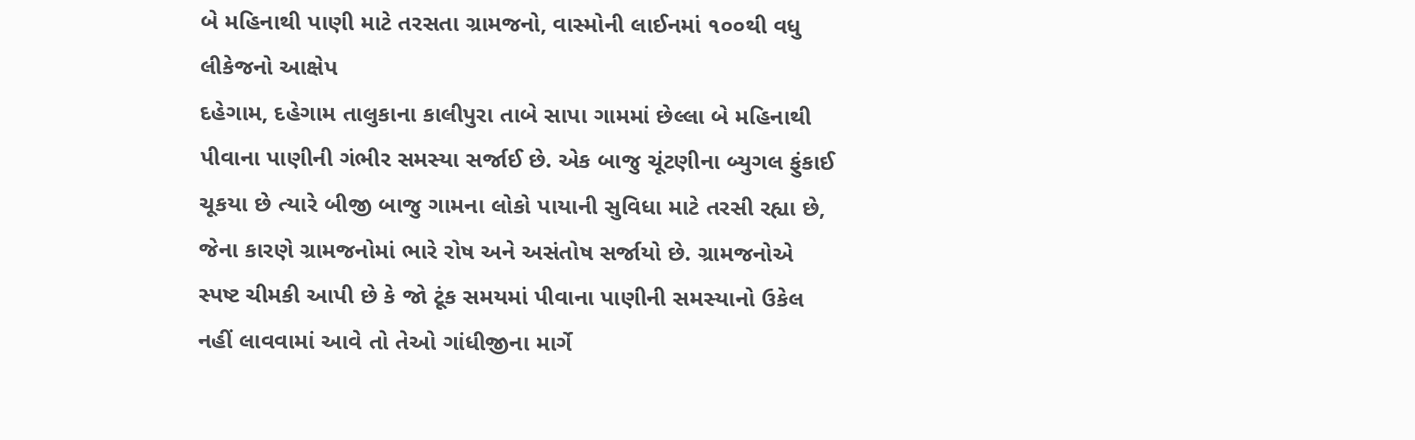બે મહિનાથી પાણી માટે તરસતા ગ્રામજનો, વાસ્મોની લાઈનમાં ૧૦૦થી વધુ લીકેજનો આક્ષેપ
દહેગામ, દહેગામ તાલુકાના કાલીપુરા તાબે સાપા ગામમાં છેલ્લા બે મહિનાથી પીવાના પાણીની ગંભીર સમસ્યા સર્જાઈ છે. એક બાજુ ચૂંટણીના બ્યુગલ ફુંકાઈ ચૂકયા છે ત્યારે બીજી બાજુ ગામના લોકો પાયાની સુવિધા માટે તરસી રહ્યા છે,
જેના કારણે ગ્રામજનોમાં ભારે રોષ અને અસંતોષ સર્જાયો છે. ગ્રામજનોએ સ્પષ્ટ ચીમકી આપી છે કે જો ટૂંક સમયમાં પીવાના પાણીની સમસ્યાનો ઉકેલ નહીં લાવવામાં આવે તો તેઓ ગાંધીજીના માર્ગે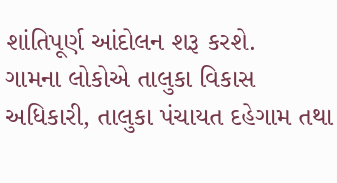શાંતિપૂર્ણ આંદોલન શરૂ કરશે.
ગામના લોકોએ તાલુકા વિકાસ અધિકારી, તાલુકા પંચાયત દહેગામ તથા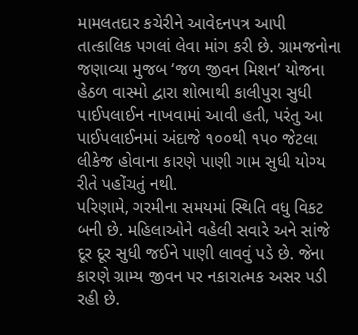મામલતદાર કચેરીને આવેદનપત્ર આપી તાત્કાલિક પગલાં લેવા માંગ કરી છે. ગ્રામજનોના જણાવ્યા મુજબ ‘જળ જીવન મિશન’ યોજના હેઠળ વાસ્મો દ્વારા શોભાથી કાલીપુરા સુધી પાઈપલાઈન નાખવામાં આવી હતી, પરંતુ આ પાઈપલાઈનમાં અંદાજે ૧૦૦થી ૧પ૦ જેટલા લીકેજ હોવાના કારણે પાણી ગામ સુધી યોગ્ય રીતે પહોંચતું નથી.
પરિણામે, ગરમીના સમયમાં સ્થિતિ વધુ વિકટ બની છે. મહિલાઓને વહેલી સવારે અને સાંજે દૂર દૂર સુધી જઈને પાણી લાવવું પડે છે. જેના કારણે ગ્રામ્ય જીવન પર નકારાત્મક અસર પડી રહી છે.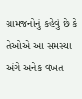ગ્રામજનોનું કહેવું છે કે તેઓએ આ સમસ્યા અંગે અનેક વખત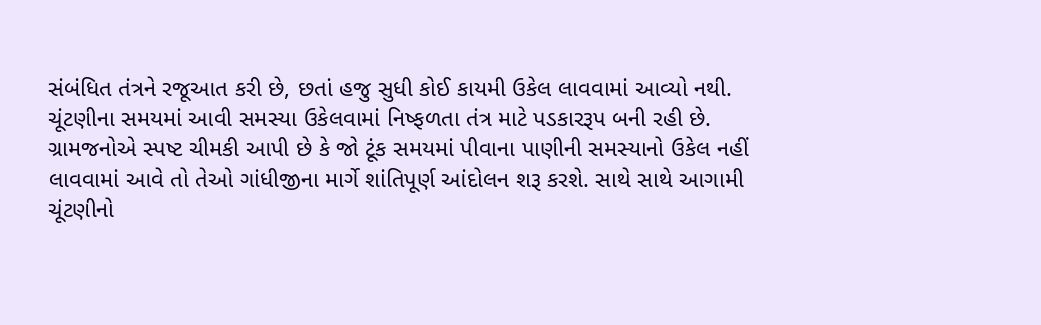સંબંધિત તંત્રને રજૂઆત કરી છે, છતાં હજુ સુધી કોઈ કાયમી ઉકેલ લાવવામાં આવ્યો નથી.
ચૂંટણીના સમયમાં આવી સમસ્યા ઉકેલવામાં નિષ્ફળતા તંત્ર માટે પડકારરૂપ બની રહી છે. ગ્રામજનોએ સ્પષ્ટ ચીમકી આપી છે કે જો ટૂંક સમયમાં પીવાના પાણીની સમસ્યાનો ઉકેલ નહીં લાવવામાં આવે તો તેઓ ગાંધીજીના માર્ગે શાંતિપૂર્ણ આંદોલન શરૂ કરશે. સાથે સાથે આગામી ચૂંટણીનો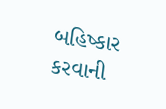બહિષ્કાર કરવાની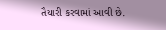તૈયારી કરવામાં આવી છે.